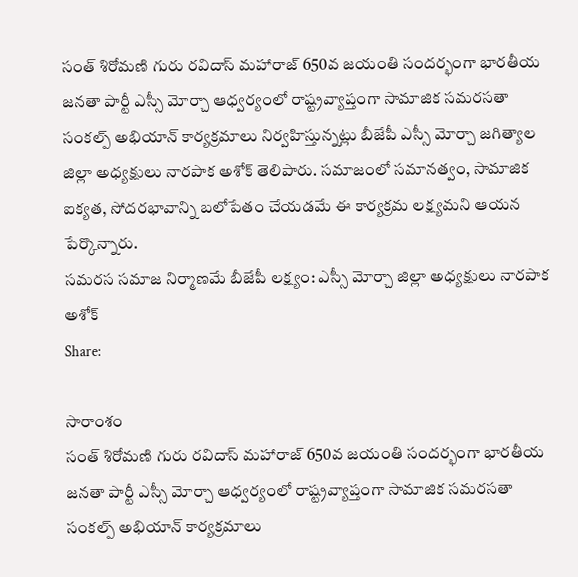సంత్ శిరోమణి గురు రవిదాస్ మహారాజ్ 650వ జయంతి సందర్భంగా భారతీయ జనతా పార్టీ ఎస్సీ మోర్చా ఆధ్వర్యంలో రాష్ట్రవ్యాప్తంగా సామాజిక సమరసతా సంకల్ప్ అభియాన్ కార్యక్రమాలు నిర్వహిస్తున్నట్లు బీజేపీ ఎస్సీ మోర్చా జగిత్యాల జిల్లా అధ్యక్షులు నారపాక అశోక్ తెలిపారు. సమాజంలో సమానత్వం, సామాజిక ఐక్యత, సోదరభావాన్ని బలోపేతం చేయడమే ఈ కార్యక్రమ లక్ష్యమని ఆయన పేర్కొన్నారు.
సమరస సమాజ నిర్మాణమే బీజేపీ లక్ష్యం: ఎస్సీ మోర్చా జిల్లా అధ్యక్షులు నారపాక అశోక్
Share:

సారాంశం
సంత్ శిరోమణి గురు రవిదాస్ మహారాజ్ 650వ జయంతి సందర్భంగా భారతీయ జనతా పార్టీ ఎస్సీ మోర్చా ఆధ్వర్యంలో రాష్ట్రవ్యాప్తంగా సామాజిక సమరసతా సంకల్ప్ అభియాన్ కార్యక్రమాలు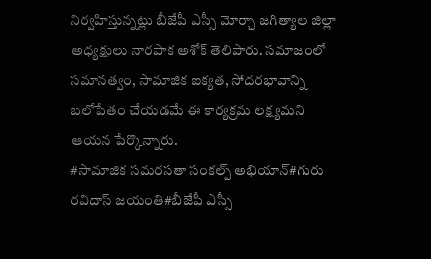నిర్వహిస్తున్నట్లు బీజేపీ ఎస్సీ మోర్చా జగిత్యాల జిల్లా అధ్యక్షులు నారపాక అశోక్ తెలిపారు. సమాజంలో సమానత్వం, సామాజిక ఐక్యత, సోదరభావాన్ని బలోపేతం చేయడమే ఈ కార్యక్రమ లక్ష్యమని ఆయన పేర్కొన్నారు.
#సామాజిక సమరసతా సంకల్ప్ అభియాన్#గురు రవిదాస్ జయంతి#బీజేపీ ఎస్సీ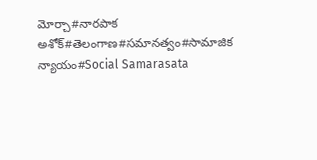మోర్చా#నారపాక అశోక్#తెలంగాణ#సమానత్వం#సామాజిక న్యాయం#Social Samarasata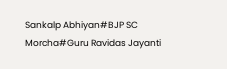Sankalp Abhiyan#BJP SC Morcha#Guru Ravidas Jayanti